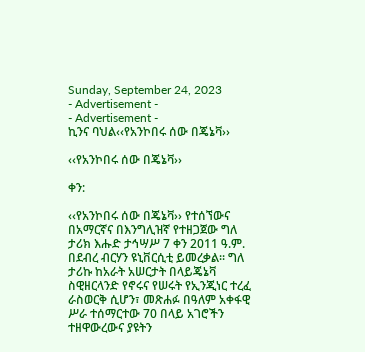Sunday, September 24, 2023
- Advertisement -
- Advertisement -
ኪንና ባህል‹‹የአንኮበሩ ሰው በጄኔቫ››

‹‹የአንኮበሩ ሰው በጄኔቫ››

ቀን:

‹‹የአንኮበሩ ሰው በጄኔቫ›› የተሰኘውና በአማርኛና በእንግሊዝኛ የተዘጋጀው ግለ ታሪክ እሑድ ታኅሣሥ 7 ቀን 2011 ዓ.ም. በደብረ ብርሃን ዩኒቨርሲቲ ይመረቃል፡፡ ግለ ታሪኩ ከአራት አሠርታት በላይጄኔቫ ስዊዘርላንድ የኖሩና የሠሩት የኢንጂነር ተረፈ ራስወርቅ ሲሆን፣ መጽሐፉ በዓለም አቀፋዊ ሥራ ተሰማርተው 70 በላይ አገሮችን ተዘዋውረውና ያዩትን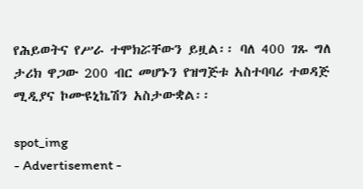የሕይወትና የሥራ ተሞክሯቸውን ይዟል፡፡ ባለ 400 ገጹ ግለ ታሪክ ዋጋው 200 ብር መሆኑን የዝግጅቱ አስተባባሪ ተወዳጅ ሚዲያና ኮሙዩኒኬሽን አስታውቋል፡፡

spot_img
- Advertisement -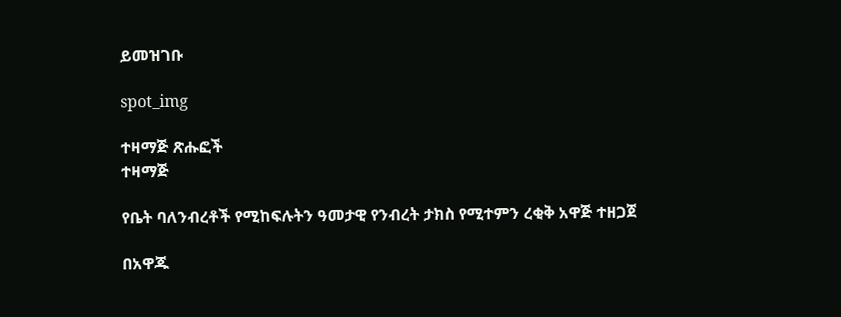ይመዝገቡ

spot_img

ተዛማጅ ጽሑፎች
ተዛማጅ

የቤት ባለንብረቶች የሚከፍሉትን ዓመታዊ የንብረት ታክስ የሚተምን ረቂቅ አዋጅ ተዘጋጀ

በአዋጁ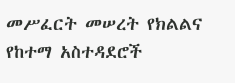መሥፈርት መሠረት የክልልና የከተማ አስተዳደሮች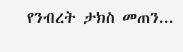የንብረት ታክስ መጠን...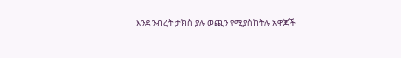እንደ ንብረት ታክስ ያሉ ወጪን የሚያስከትሉ አዋጆች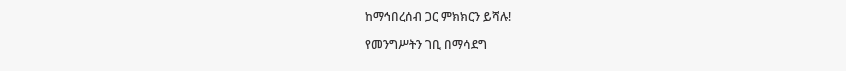ከማኅበረሰብ ጋር ምክክርን ይሻሉ!

የመንግሥትን ገቢ በማሳደግ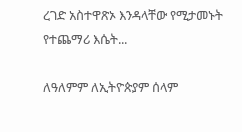ረገድ አስተዋጽኦ እንዳላቸው የሚታመኑት የተጨማሪ እሴት...

ለዓለምም ለኢትዮጵያም ሰላም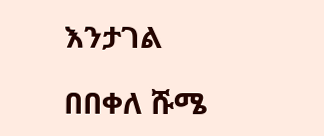እንታገል

በበቀለ ሹሜ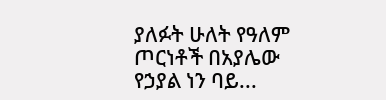ያለፉት ሁለት የዓለም ጦርነቶች በአያሌው የኃያል ነን ባይ...